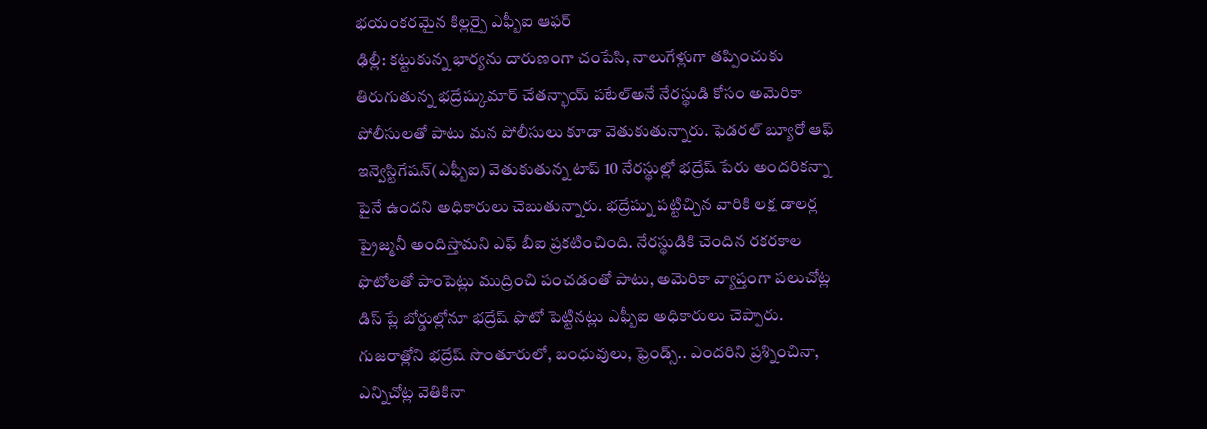భయంకరమైన కిల్లర్పై ఎఫ్బీఐ ఆఫర్
ఢిల్లీ: కట్టుకున్న భార్యను దారుణంగా చంపేసి, నాలుగేళ్లుగా తప్పించుకు తిరుగుతున్న భద్రేష్కుమార్ చేతన్భాయ్ పటేల్అనే నేరస్థుడి కోసం అమెరికా పోలీసులతో పాటు మన పోలీసులు కూడా వెతుకుతున్నారు. ఫెడరల్ బ్యూరో ఆఫ్ ఇన్వెస్టిగేషన్(ఎఫ్బీఐ) వెతుకుతున్న టాప్ 10 నేరస్థుల్లో భద్రేష్ పేరు అందరికన్నా పైనే ఉందని అధికారులు చెబుతున్నారు. భద్రేష్ను పట్టిచ్చిన వారికి లక్ష డాలర్ల ప్రైజ్మనీ అందిస్తామని ఎఫ్ బీఐ ప్రకటించింది. నేరస్థుడికి చెందిన రకరకాల ఫొటోలతో పాంపెట్లు ముద్రించి పంచడంతో పాటు, అమెరికా వ్యాప్తంగా పలుచోట్ల డిస్ ప్లే బోర్డుల్లోనూ భద్రేష్ ఫొటో పెట్టినట్లు ఎఫ్బీఐ అధికారులు చెప్పారు. గుజరాత్లోని భద్రేష్ సొంతూరులో, బంధువులు, ఫ్రెండ్స్.. ఎందరిని ప్రశ్నించినా, ఎన్నిచోట్ల వెతికినా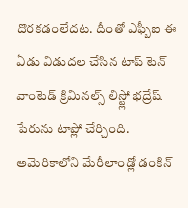దొరకడంలేదట. దీంతో ఎఫ్బీఐ ఈ ఏడు విడుదల చేసిన టాప్ టెన్ వాంటెడ్ క్రిమినల్స్ లిస్ట్లో భద్రేష్ పేరును టాప్లో చేర్చింది.
అమెరికాలోని మేరీలాండ్లో డంకిన్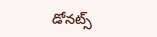డోనట్స్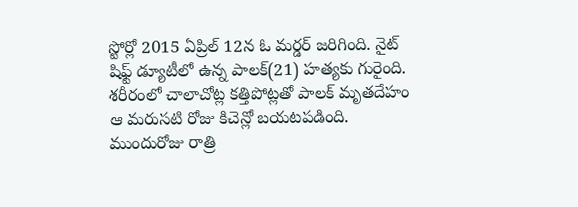స్టోర్లో 2015 ఏప్రిల్ 12న ఓ మర్డర్ జరిగింది. నైట్ షిఫ్ట్ డ్యూటీలో ఉన్న పాలక్(21) హత్యకు గురైంది. శరీరంలో చాలాచోట్ల కత్తిపోట్లతో పాలక్ మృతదేహం ఆ మరుసటి రోజు కిచెన్లో బయటపడింది. ముందురోజు రాత్రి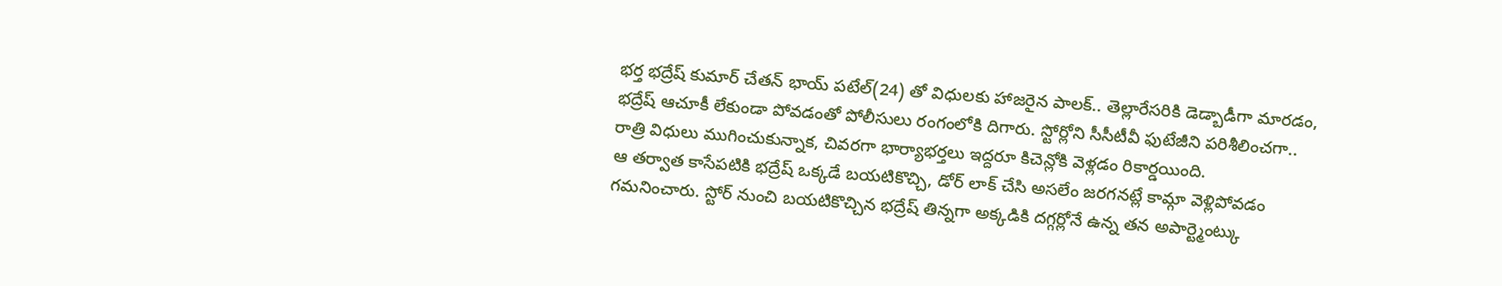భర్త భద్రేష్ కుమార్ చేతన్ భాయ్ పటేల్(24) తో విధులకు హాజరైన పాలక్.. తెల్లారేసరికి డెడ్బాడీగా మారడం, భద్రేష్ ఆచూకీ లేకుండా పోవడంతో పోలీసులు రంగంలోకి దిగారు. స్టోర్లోని సీసీటీవీ ఫుటేజీని పరిశీలించగా.. రాత్రి విధులు ముగించుకున్నాక, చివరగా భార్యాభర్తలు ఇద్దరూ కిచెన్లోకి వెళ్లడం రికార్డయింది.
ఆ తర్వాత కాసేపటికి భద్రేష్ ఒక్కడే బయటికొచ్చి, డోర్ లాక్ చేసి అసలేం జరగనట్లే కామ్గా వెళ్లిపోవడం గమనించారు. స్టోర్ నుంచి బయటికొచ్చిన భద్రేష్ తిన్నగా అక్కడికి దగ్గర్లోనే ఉన్న తన అపార్ట్మెంట్కు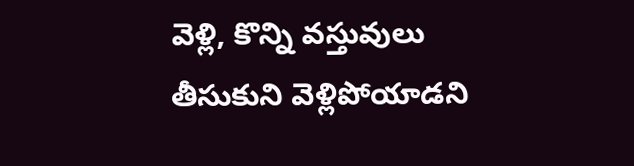వెళ్లి, కొన్ని వస్తువులు తీసుకుని వెళ్లిపోయాడని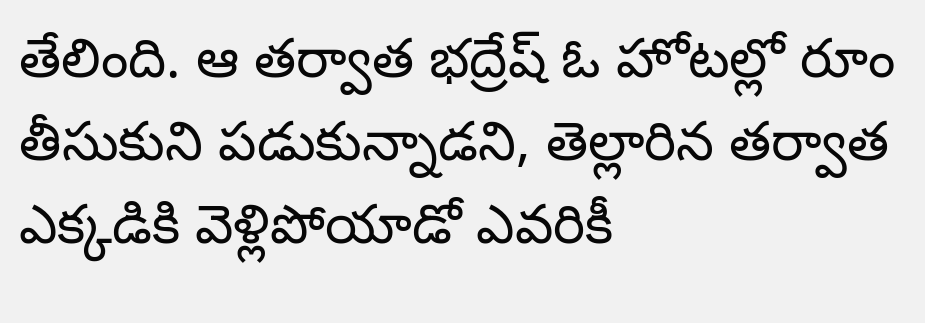తేలింది. ఆ తర్వాత భద్రేష్ ఓ హోటల్లో రూం తీసుకుని పడుకున్నాడని, తెల్లారిన తర్వాత ఎక్కడికి వెళ్లిపోయాడో ఎవరికీ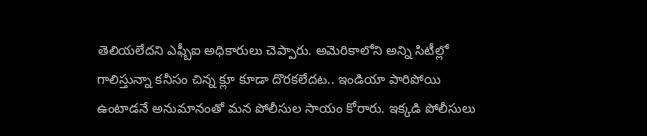తెలియలేదని ఎఫ్బీఐ అధికారులు చెప్పారు. అమెరికాలోని అన్ని సిటీల్లో గాలిస్తున్నా కనీసం చిన్న క్లూ కూడా దొరకలేదట.. ఇండియా పారిపోయి ఉంటాడనే అనుమానంతో మన పోలీసుల సాయం కోరారు. ఇక్కడి పోలీసులు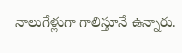నాలుగేళ్లుగా గాలిస్తూనే ఉన్నారు.